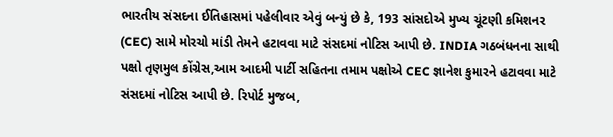ભારતીય સંસદના ઈતિહાસમાં પહેલીવાર એવું બન્યું છે કે, 193 સાંસદોએ મુખ્ય ચૂંટણી કમિશનર (CEC) સામે મોરચો માંડી તેમને હટાવવા માટે સંસદમાં નોટિસ આપી છે. INDIA ગઠબંધનના સાથી પક્ષો તૃણમુલ કોંગ્રેસ,આમ આદમી પાર્ટી સહિતના તમામ પક્ષોએ CEC જ્ઞાનેશ કુમારને હટાવવા માટે સંસદમાં નોટિસ આપી છે. રિપોર્ટ મુજબ,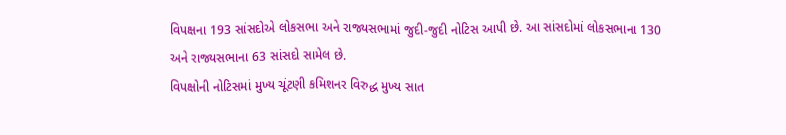વિપક્ષના 193 સાંસદોએ લોકસભા અને રાજ્યસભામાં જુદી-જુદી નોટિસ આપી છે. આ સાંસદોમાં લોકસભાના 130 અને રાજ્યસભાના 63 સાંસદો સામેલ છે.
વિપક્ષોની નોટિસમાં મુખ્ય ચૂંટણી કમિશનર વિરુદ્ધ મુખ્ય સાત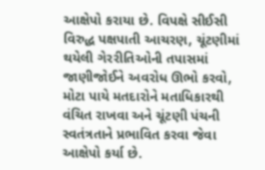આક્ષેપો કરાયા છે. વિપક્ષે સીઈસી વિરુદ્ધ પક્ષપાતી આચરણ, ચૂંટણીમાં થયેલી ગેરરીતિઓની તપાસમાં જાણીજોઈને અવરોધ ઊભો કરવો, મોટા પાયે મતદારોને મતાધિકારથી વંચિત રાખવા અને ચૂંટણી પંચની સ્વતંત્રતાને પ્રભાવિત કરવા જેવા આક્ષેપો કર્યા છે.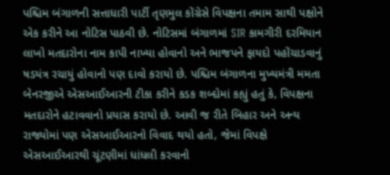પશ્ચિમ બંગાળની સત્તાધારી પાર્ટી તૃણમુલ કોંગ્રેસે વિપક્ષના તમામ સાથી પક્ષોને એક કરીને આ નોટિસ પાઠવી છે. નોટિસમાં બંગાળમાં SIR કામગીરી દરમિયાન લાખો મતદારોના નામ કાપી નાખ્યા હોવાનો અને ભાજપને ફાયદો પહોંચાડવાનું ષડયંત્ર રચાયું હોવાનો પણ દાવો કરાયો છે. પશ્ચિમ બંગાળના મુખ્યમંત્રી મમતા બેનરજીએ એસઆઈઆરની ટીકા કરીને કડક શબ્દોમાં કહ્યું હતું કે, વિપક્ષના મતદારોને હટાવવાનો પ્રયાસ કરાયો છે. આવી જ રીતે બિહાર અને અન્ય રાજ્યોમાં પણ એસઆઈઆરનો વિવાદ થયો હતો, જેમાં વિપક્ષે એસઆઈઆરથી ચૂંટણીમાં ધાંધલી કરવાનો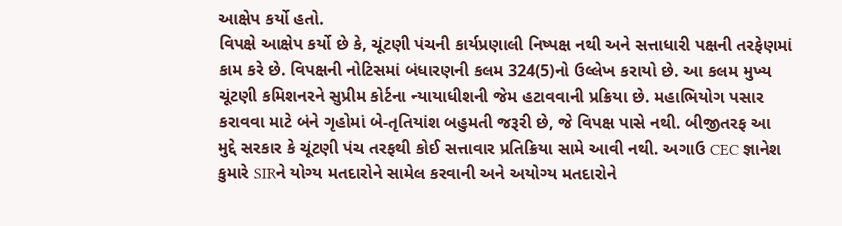આક્ષેપ કર્યો હતો.
વિપક્ષે આક્ષેપ કર્યો છે કે, ચૂંટણી પંચની કાર્યપ્રણાલી નિષ્પક્ષ નથી અને સત્તાધારી પક્ષની તરફેણમાં કામ કરે છે. વિપક્ષની નોટિસમાં બંધારણની કલમ 324(5)નો ઉલ્લેખ કરાયો છે. આ કલમ મુખ્ય ચૂંટણી કમિશનરને સુપ્રીમ કોર્ટના ન્યાયાધીશની જેમ હટાવવાની પ્રક્રિયા છે. મહાભિયોગ પસાર કરાવવા માટે બંને ગૃહોમાં બે-તૃતિયાંશ બહુમતી જરૂરી છે, જે વિપક્ષ પાસે નથી. બીજીતરફ આ મુદ્દે સરકાર કે ચૂંટણી પંચ તરફથી કોઈ સત્તાવાર પ્રતિક્રિયા સામે આવી નથી. અગાઉ CEC જ્ઞાનેશ કુમારે SIRને યોગ્ય મતદારોને સામેલ કરવાની અને અયોગ્ય મતદારોને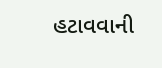હટાવવાની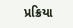પ્રક્રિયા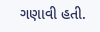ગણાવી હતી.